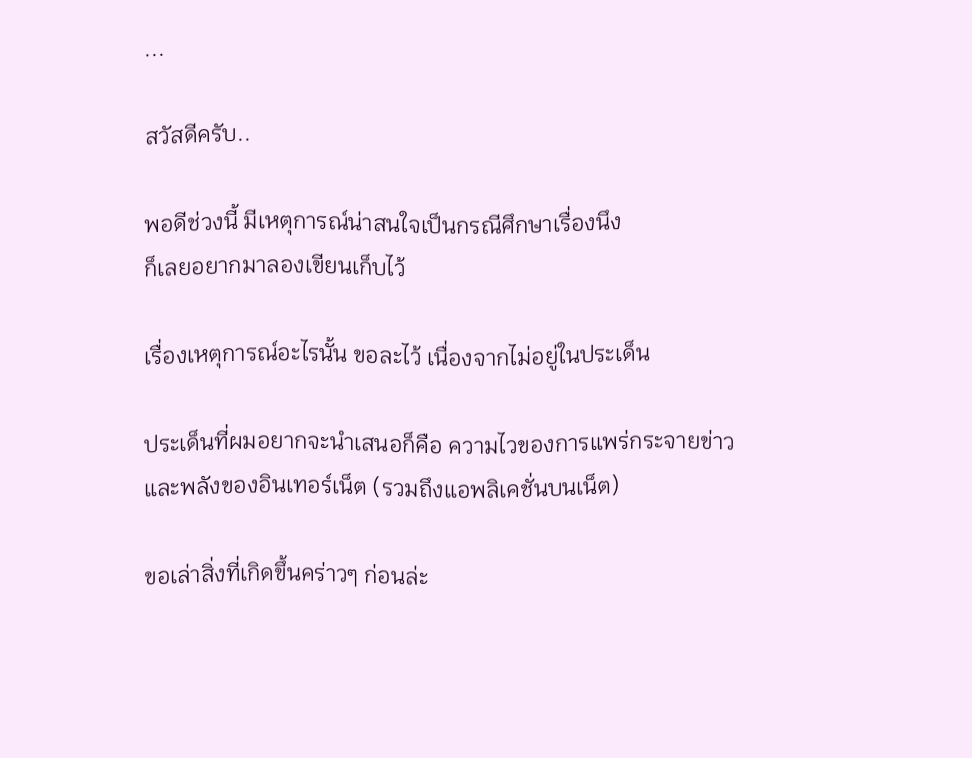...

สวัสดีครับ..

พอดีช่วงนี้ มีเหตุการณ์น่าสนใจเป็นกรณีศึกษาเรื่องนึง
ก็เลยอยากมาลองเขียนเก็บไว้

เรื่องเหตุการณ์อะไรนั้น ขอละไว้ เนื่องจากไม่อยู่ในประเด็น

ประเด็นที่ผมอยากจะนำเสนอก็คือ ความไวของการแพร่กระจายข่าว
และพลังของอินเทอร์เน็ต (รวมถึงแอพลิเคชั่นบนเน็ต)

ขอเล่าสิ่งที่เกิดขึ้นคร่าวๆ ก่อนล่ะ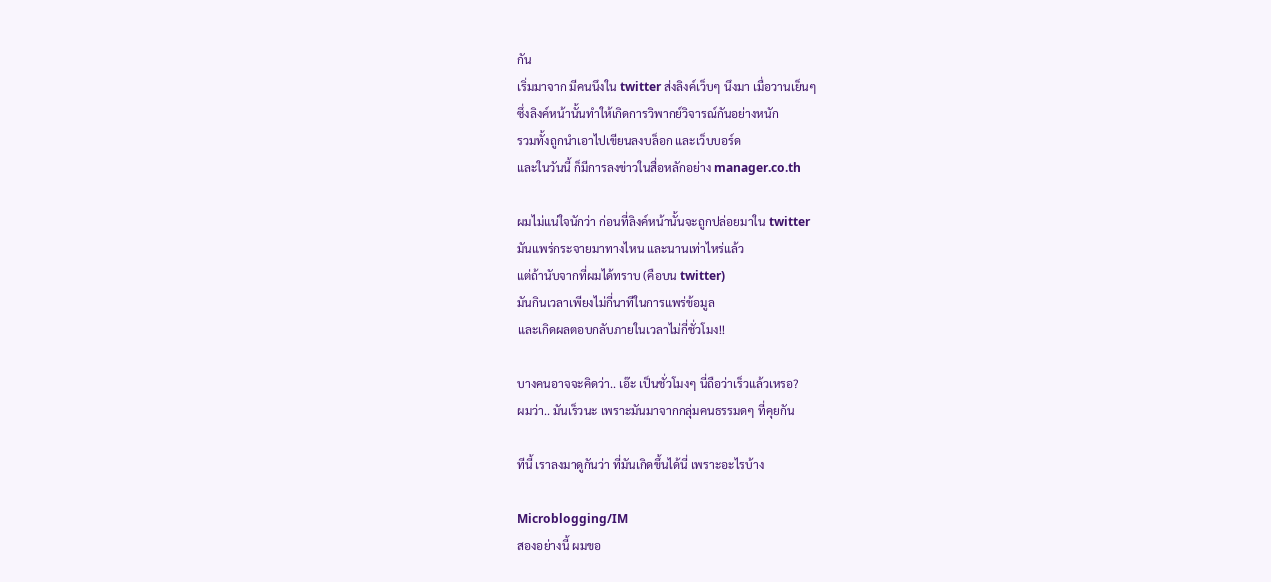กัน
เริ่มมาจาก มีคนนึงใน twitter ส่งลิงค์เว็บๆ นึงมา เมื่อวานเย็นๆ
ซึ่งลิงค์หน้านั้นทำให้เกิดการวิพากย์วิจารณ์กันอย่างหนัก
รวมทั้งถูกนำเอาไปเขียนลงบล็อก และเว็บบอร์ด
และในวันนี้ ก็มีการลงข่าวในสื่อหลักอย่าง manager.co.th

ผมไม่แน่ใจนักว่า ก่อนที่ลิงค์หน้านั้นจะถูกปล่อยมาใน twitter
มันแพร่กระจายมาทางไหน และนานเท่าไหร่แล้ว
แต่ถ้านับจากที่ผมได้ทราบ (คือบน twitter)
มันกินเวลาเพียงไม่กี่นาทีในการแพร่ข้อมูล
และเกิดผลตอบกลับภายในเวลาไม่กี่ชั่วโมง!!

บางคนอาจจะคิดว่า.. เอ๊ะ เป็นชั่วโมงๆ นี่ถือว่าเร็วแล้วเหรอ?
ผมว่า.. มันเร็วนะ เพราะมันมาจากกลุ่มคนธรรมดๆ ที่คุยกัน

ทีนี้ เราลงมาดูกันว่า ที่มันเกิดขึ้นได้นี่ เพราะอะไรบ้าง

Microblogging/IM
สองอย่างนี้ ผมขอ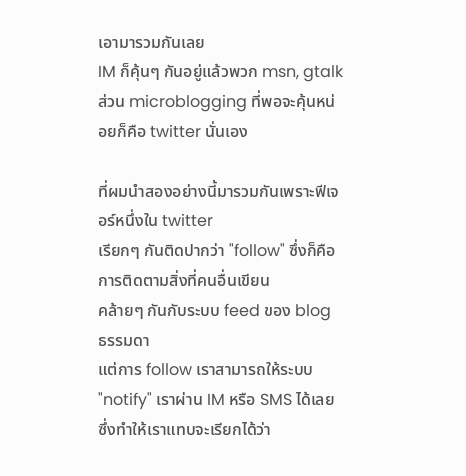เอามารวมกันเลย
IM ก็คุ้นๆ กันอยู่แล้วพวก msn, gtalk
ส่วน microblogging ที่พอจะคุ้นหน่อยก็คือ twitter นั่นเอง

ที่ผมนำสองอย่างนี้มารวมกันเพราะฟีเจอร์หนึ่งใน twitter
เรียกๆ กันติดปากว่า "follow" ซึ่งก็คือการติดตามสิ่งที่คนอื่นเขียน
คล้ายๆ กันกับระบบ feed ของ blog ธรรมดา
แต่การ follow เราสามารถให้ระบบ "notify" เราผ่าน IM หรือ SMS ได้เลย
ซึ่งทำให้เราแทบจะเรียกได้ว่า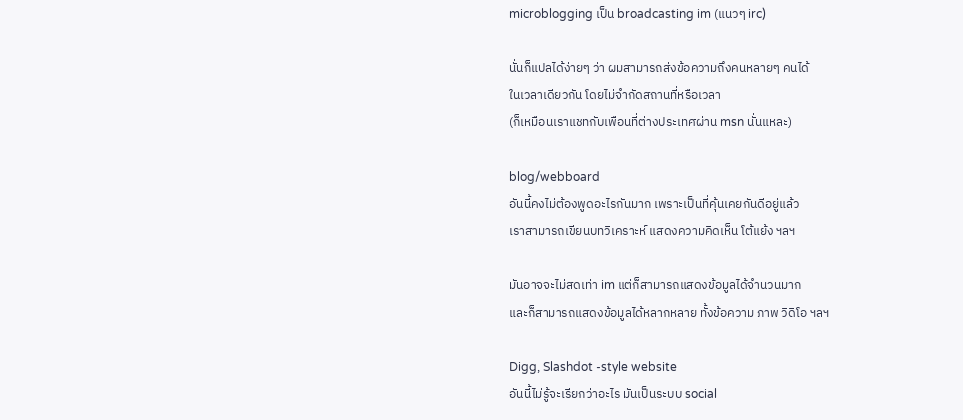microblogging เป็น broadcasting im (แนวๆ irc)

นั่นก็แปลได้ง่ายๆ ว่า ผมสามารถส่งข้อความถึงคนหลายๆ คนได้
ในเวลาเดียวกัน โดยไม่จำกัดสถานที่หรือเวลา
(ก็เหมือนเราแชทกับเพือนที่ต่างประเทศผ่าน msn นั่นแหละ)

blog/webboard
อันนี้คงไม่ต้องพูดอะไรกันมาก เพราะเป็นที่คุ้นเคยกันดีอยู่แล้ว
เราสามารถเขียนบทวิเคราะห์ แสดงความคิดเห็น โต้แย้ง ฯลฯ

มันอาจจะไม่สดเท่า im แต่ก็สามารถแสดงข้อมูลได้จำนวนมาก
และก็สามารถแสดงข้อมูลได้หลากหลาย ทั้งข้อความ ภาพ วิดิโอ ฯลฯ

Digg, Slashdot -style website
อันนี้ไม่รู้จะเรียกว่าอะไร มันเป็นระบบ social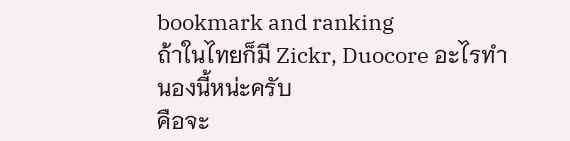bookmark and ranking
ถ้าในไทยก็มี Zickr, Duocore อะไรทำนองนี้หน่ะครับ
คือจะ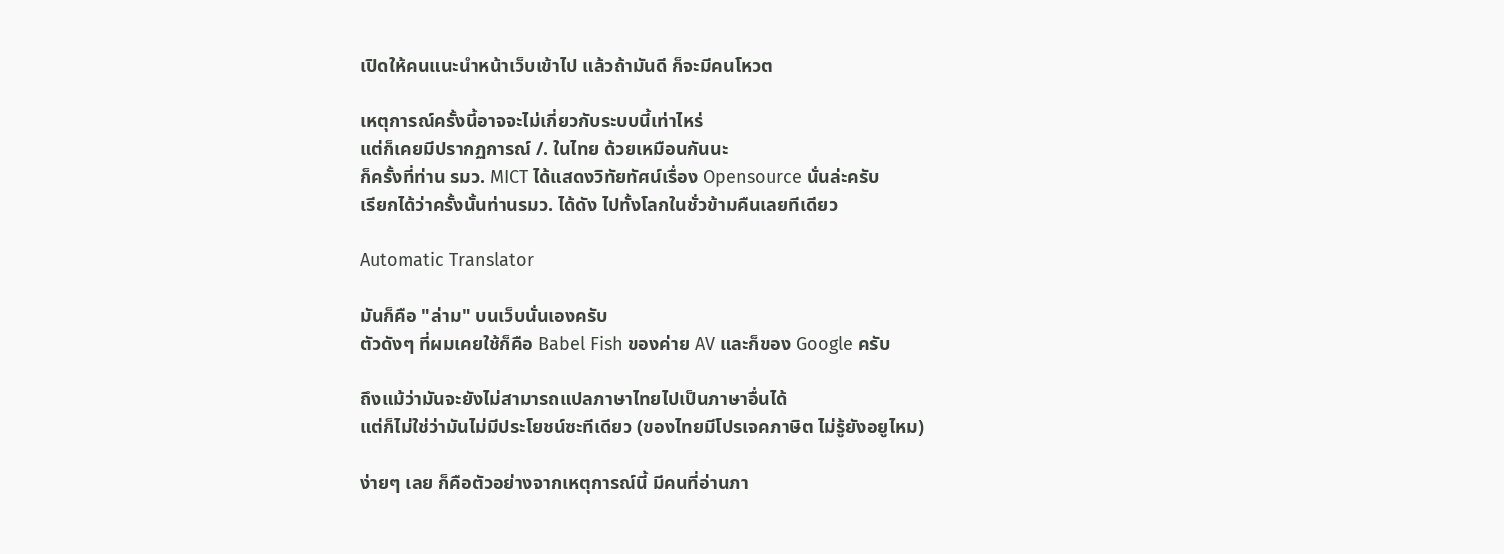เปิดให้คนแนะนำหน้าเว็บเข้าไป แล้วถ้ามันดี ก็จะมีคนโหวต

เหตุการณ์ครั้งนี้อาจจะไม่เกี่ยวกับระบบนี้เท่าไหร่
แต่ก็เคยมีปรากฏการณ์ /. ในไทย ด้วยเหมือนกันนะ
ก็ครั้งที่ท่าน รมว. MICT ได้แสดงวิทัยทัศน์เรื่อง Opensource นั่นล่ะครับ
เรียกได้ว่าครั้งนั้นท่านรมว. ได้ดัง ไปทั้งโลกในชั่วข้ามคืนเลยทีเดียว

Automatic Translator

มันก็คือ "ล่าม" บนเว็บนั่นเองครับ
ตัวดังๆ ที่ผมเคยใช้ก็คือ Babel Fish ของค่าย AV และก็ของ Google ครับ

ถึงแม้ว่ามันจะยังไม่สามารถแปลภาษาไทยไปเป็นภาษาอื่นได้
แต่ก็ไม่ใช่ว่ามันไม่มีประโยชน์ซะทีเดียว (ของไทยมีโปรเจคภาษิต ไม่รู้ยังอยูไหม)

ง่ายๆ เลย ก็คือตัวอย่างจากเหตุการณ์นี้ มีคนที่อ่านภา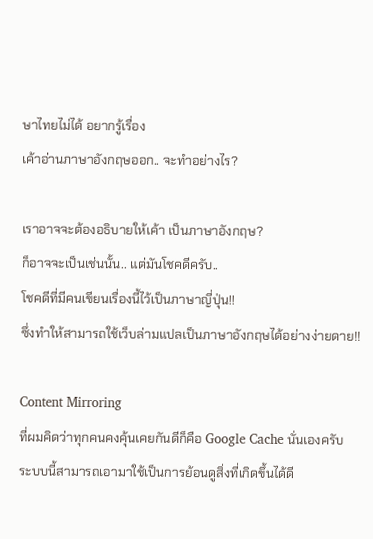ษาไทยไม่ได้ อยากรู้เรื่อง
เค้าอ่านภาษาอังกฤษออก.. จะทำอย่างไร?

เราอาจจะต้องอธิบายให้เค้า เป็นภาษาอังกฤษ?
ก็อาจจะเป็นเช่นนั้น.. แต่มันโชคดีครับ..
โชคดีที่มีคนเขียนเรื่องนี้ไว้เป็นภาษาญี่ปุ่น!!
ซึ่งทำให้สามารถใช้เว็บล่ามแปลเป็นภาษาอังกฤษได้อย่างง่ายดาย!!

Content Mirroring
ที่ผมคิดว่าทุกคนคงคุ้นเคยกันดีก็คือ Google Cache นั่นเองครับ
ระบบนี้สามารถเอามาใช้เป็นการย้อนดูสิ่งที่เกิดขึ้นได้ดี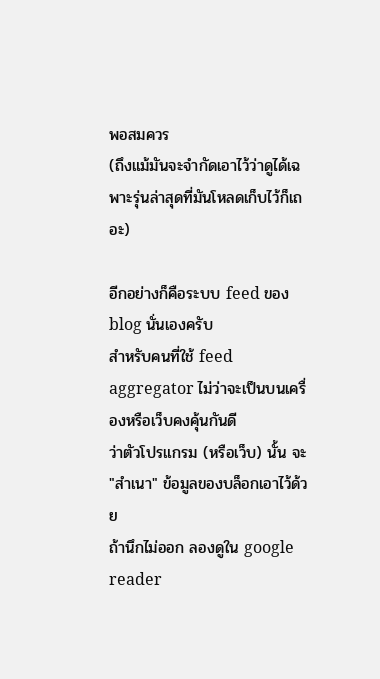พอสมควร
(ถึงแม้มันจะจำกัดเอาไว้ว่าดูได้เฉพาะรุ่นล่าสุดที่มันโหลดเก็บไว้ก็เถอะ)

อีกอย่างก็คือระบบ feed ของ blog นั่นเองครับ
สำหรับคนที่ใช้ feed aggregator ไม่ว่าจะเป็นบนเครื่องหรือเว็บคงคุ้นกันดี
ว่าตัวโปรแกรม (หรือเว็บ) นั้น จะ "สำเนา" ข้อมูลของบล็อกเอาไว้ด้วย
ถ้านึกไม่ออก ลองดูใน google reader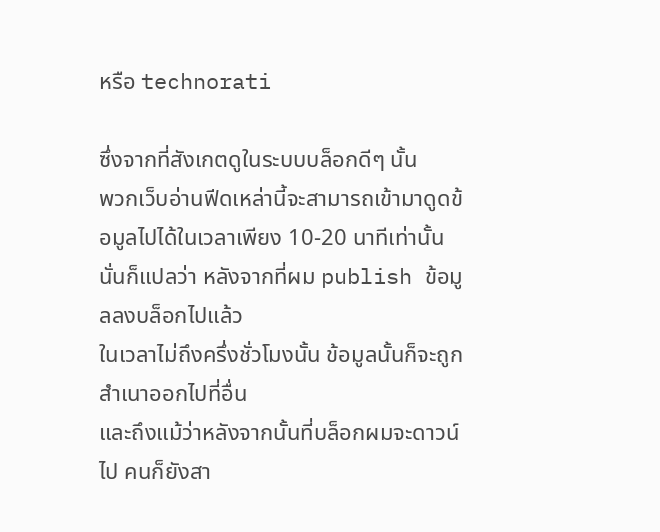หรือ technorati

ซึ่งจากที่สังเกตดูในระบบบล็อกดีๆ นั้น
พวกเว็บอ่านฟีดเหล่านี้จะสามารถเข้ามาดูดข้อมูลไปได้ในเวลาเพียง 10-20 นาทีเท่านั้น
นั่นก็แปลว่า หลังจากที่ผม publish ข้อมูลลงบล็อกไปแล้ว
ในเวลาไม่ถึงครึ่งชั่วโมงนั้น ข้อมูลนั้นก็จะถูกสำเนาออกไปที่อื่น
และถึงแม้ว่าหลังจากนั้นที่บล็อกผมจะดาวน์ไป คนก็ยังสา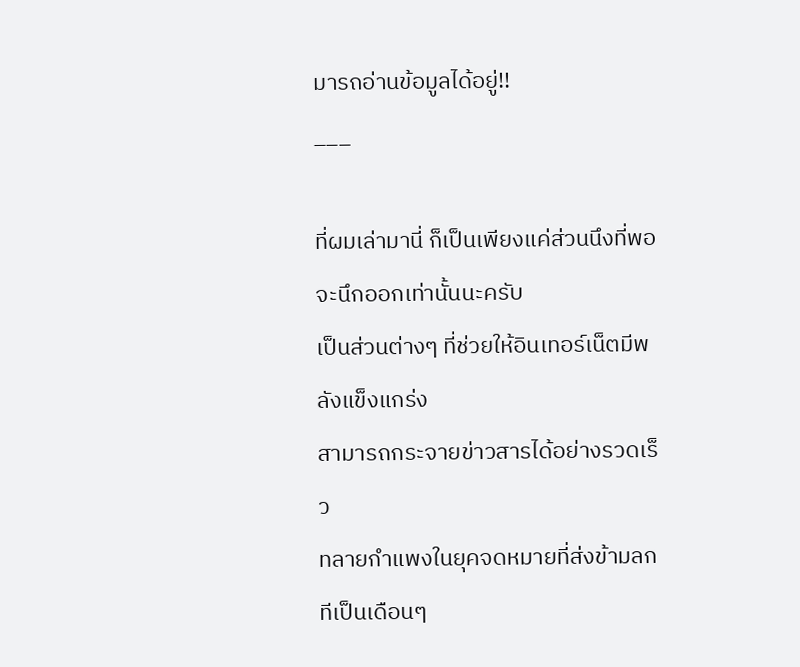มารถอ่านข้อมูลได้อยู่!!
___

ที่ผมเล่ามานี่ ก็เป็นเพียงแค่ส่วนนึงที่พอจะนึกออกเท่านั้นนะครับ
เป็นส่วนต่างๆ ที่ช่วยให้อินเทอร์เน็ตมีพลังแข็งแกร่ง
สามารถกระจายข่าวสารได้อย่างรวดเร็ว
ทลายกำแพงในยุคจดหมายที่ส่งข้ามลกทีเป็นเดือนๆ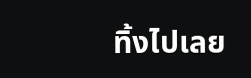ทิ้งไปเลย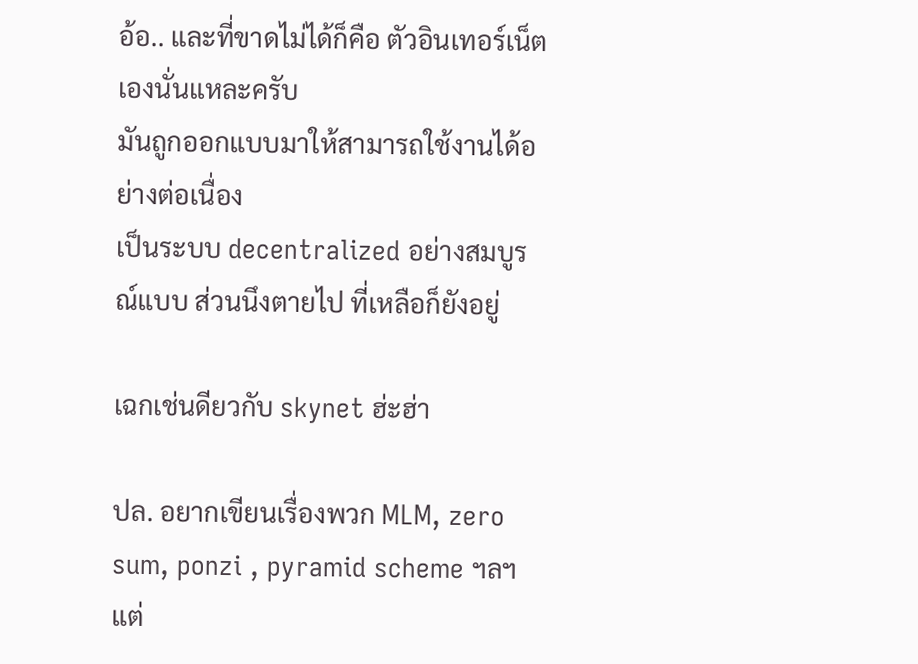อ้อ.. และที่ขาดไม่ได้ก็คือ ตัวอินเทอร์เน็ตเองนั่นแหละครับ
มันถูกออกแบบมาให้สามารถใช้งานได้อย่างต่อเนื่อง
เป็นระบบ decentralized อย่างสมบูรณ์แบบ ส่วนนึงตายไป ที่เหลือก็ยังอยู่

เฉกเช่นดียวกับ skynet ฮ่ะฮ่า

ปล. อยากเขียนเรื่องพวก MLM, zero sum, ponzi , pyramid scheme ฯลฯ
แต่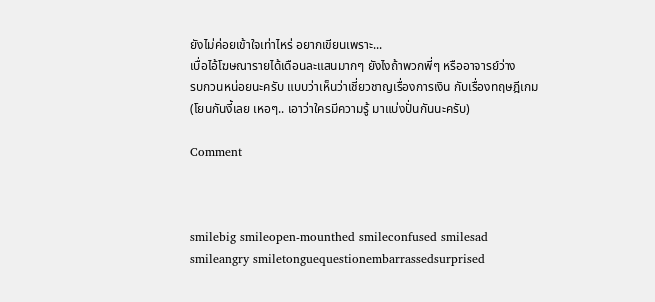ยังไม่ค่อยเข้าใจเท่าไหร่ อยากเขียนเพราะ...
เบื่อไอ้โฆษณารายได้เดือนละแสนมากๆ ยังไงถ้าพวกพี่ๆ หรืออาจารย์ว่าง
รบกวนหน่อยนะครับ แบบว่าเห็นว่าเชี่ยวชาญเรื่องการเงิน กับเรื่องทฤษฎีเกม
(โยนกันงี้เลย เหอๆ.. เอาว่าใครมีความรู้ มาแบ่งปั่นกันนะครับ)

Comment



smilebig smileopen-mounthed smileconfused smilesad smileangry smiletonguequestionembarrassedsurprised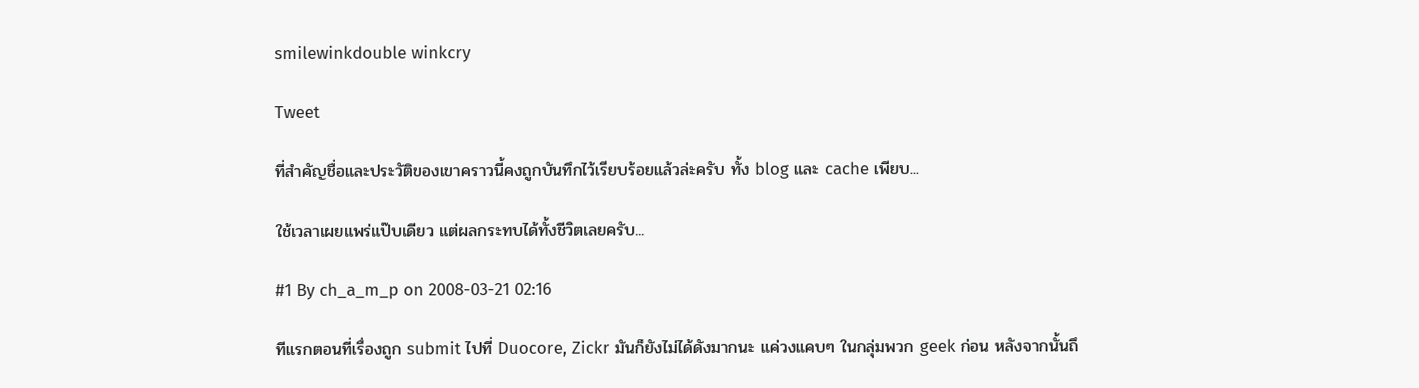smilewinkdouble winkcry

Tweet

ที่สำคัญชื่อและประวัติของเขาคราวนี้คงถูกบันทึกไว้เรียบร้อยแล้วล่ะครับ ทั้ง blog และ cache เพียบ...

ใช้เวลาเผยแพร่แป๊บเดียว แต่ผลกระทบได้ทั้งชีวิตเลยครับ...

#1 By ch_a_m_p on 2008-03-21 02:16

ทีแรกตอนที่เรื่องถูก submit ไปที่ Duocore, Zickr มันก็ยังไม่ได้ดังมากนะ แค่วงแคบๆ ในกลุ่มพวก geek ก่อน หลังจากนั้นถึ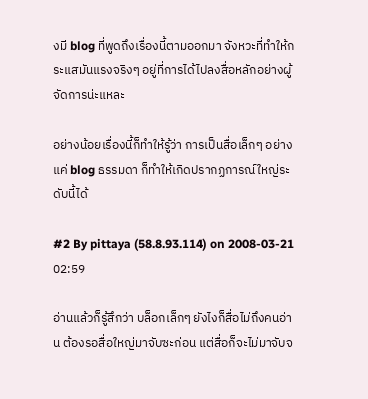งมี blog ที่พูดถึงเรื่องนี้ตามออกมา จังหวะที่ทำให้กระแสมันแรงจริงๆ อยู่ที่การได้ไปลงสื่อหลักอย่างผู้จัดการน่ะแหละ

อย่างน้อยเรื่องนี้ก็ทำให้รู้ว่า การเป็นสื่อเล็กๆ อย่างแค่ blog ธรรมดา ก็ทำให้เกิดปรากฏการณ์ใหญ่ระดับนี้ได้

#2 By pittaya (58.8.93.114) on 2008-03-21 02:59

อ่านแล้วก็รู้สึกว่า บล็อกเล็กๆ ยังไงก็สื่อไม่ถึงคนอ่าน ต้องรอสื่อใหญ่มาจับซะก่อน แต่สื่อก็จะไม่มาจับจ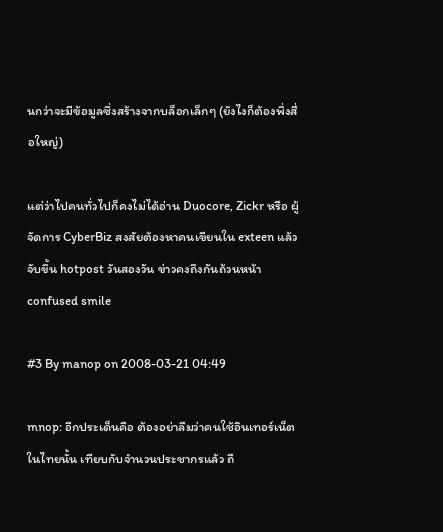นกว่าจะมีข้อมูลซึ่งสร้างจากบล็อกเล็กๆ (ยังไงก็ต้องพึ่งสื่อใหญ่)

แต่ว่าไปคนทั่วไปก็คงไม่ได้อ่าน Duocore, Zickr หรือ ผู้จัดการ CyberBiz สงสัยต้องหาคนเขียนใน exteen แล้วจับขึ้น hotpost วันสองวัน ข่าวคงถึงกันถ้วนหน้า confused smile

#3 By manop on 2008-03-21 04:49

mnop: อีกประเด็นคือ ต้องอย่าลืมว่าคนใช้อินเทอร์เน็ตในไทยนั้น เทียบกับจำนวนประชากรแล้ว ถื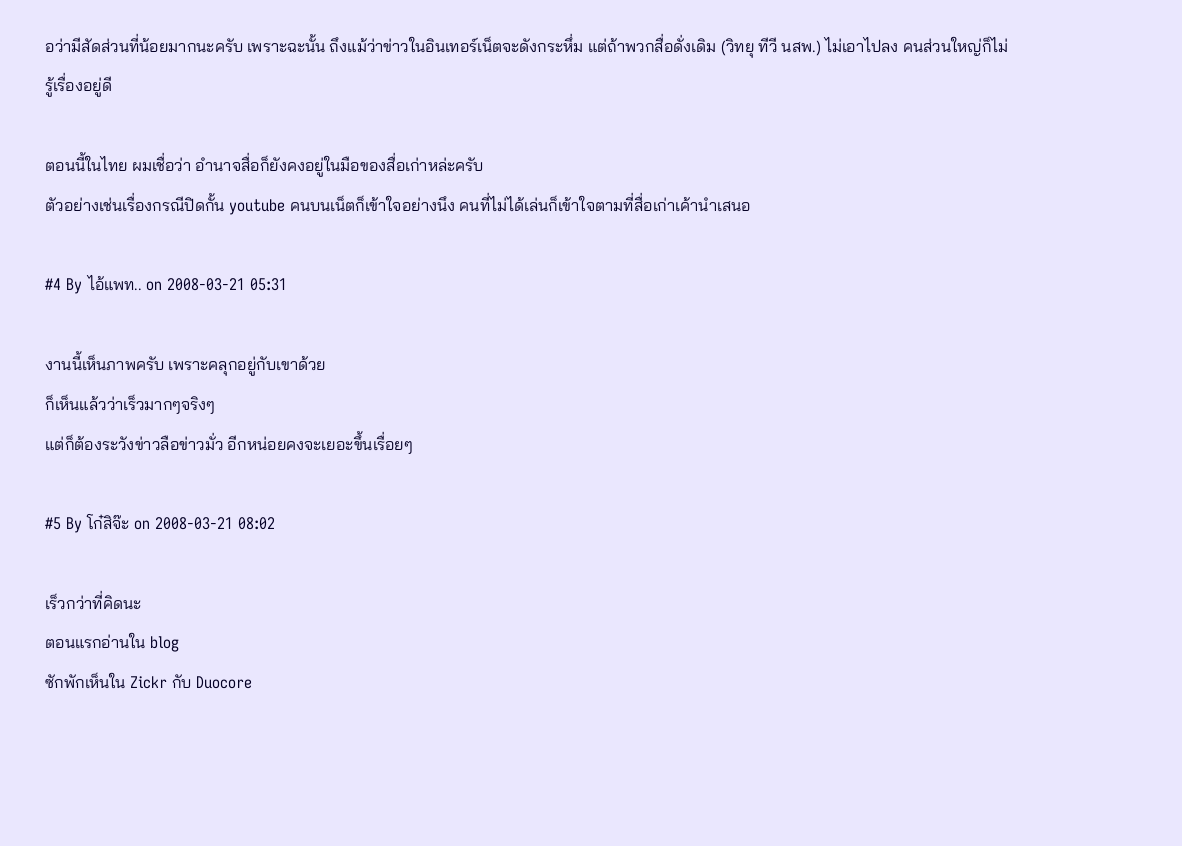อว่ามีสัดส่วนที่น้อยมากนะครับ เพราะฉะนั้น ถึงแม้ว่าข่าวในอินเทอร์เน็ตจะดังกระหึ่ม แต่ถ้าพวกสื่อดั่งเดิม (วิทยุ ทีวี นสพ.) ไม่เอาไปลง คนส่วนใหญ่ก็ไม่รู้เรื่องอยู่ดี

ตอนนี้ในไทย ผมเชื่อว่า อำนาจสื่อก็ยังคงอยู่ในมือของสื่อเก่าหล่ะครับ
ตัวอย่างเช่นเรื่องกรณีปิดกั้น youtube คนบนเน็ตก็เข้าใจอย่างนึง คนที่ไม่ได้เล่นก็เข้าใจตามที่สื่อเก่าเค้านำเสนอ

#4 By ไอ้แพท.. on 2008-03-21 05:31

งานนี้เห็นภาพครับ เพราะคลุกอยู่กับเขาด้วย
ก็เห็นแล้วว่าเร็วมากๆจริงๆ
แต่ก็ต้องระวังข่าวลือข่าวมั่ว อีกหน่อยคงจะเยอะขึ้นเรื่อยๆ

#5 By โก๋สิจ๊ะ on 2008-03-21 08:02

เร็วกว่าที่คิดนะ
ตอนแรกอ่านใน blog
ซักพักเห็นใน Zickr กับ Duocore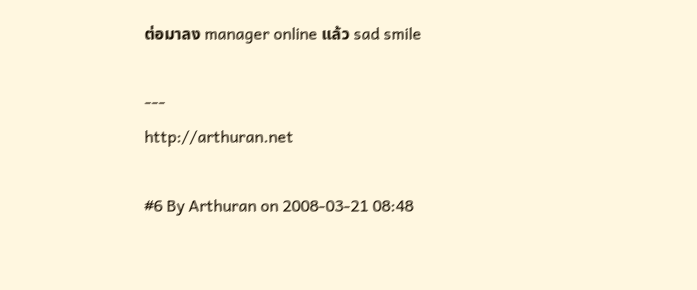ต่อมาลง manager online แล้ว sad smile

---
http://arthuran.net

#6 By Arthuran on 2008-03-21 08:48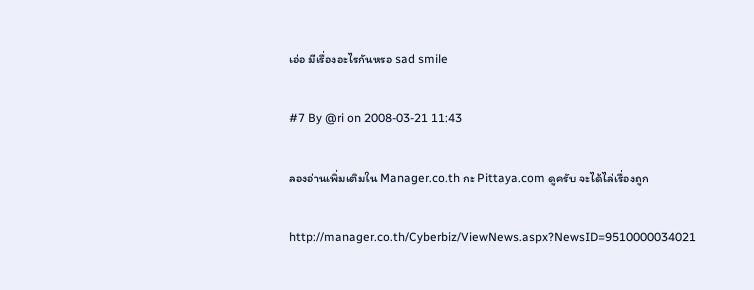เอ่อ มีเรื่องอะไรกันหรอ sad smile

#7 By @ri on 2008-03-21 11:43

ลองอ่านเพิ่มเติมใน Manager.co.th กะ Pittaya.com ดูครับ จะได้ไล่เรื่องถูก

http://manager.co.th/Cyberbiz/ViewNews.aspx?NewsID=9510000034021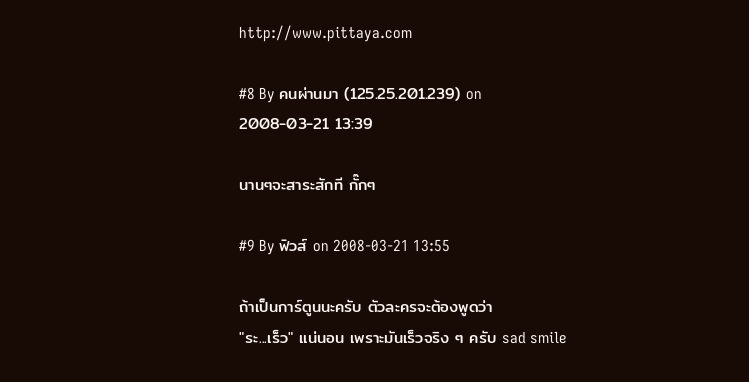http://www.pittaya.com

#8 By คนผ่านมา (125.25.201.239) on 2008-03-21 13:39

นานๆจะสาระสักที กั๊กๆ

#9 By ฟิวส์ on 2008-03-21 13:55

ถ้าเป็นการ์ตูนนะครับ ตัวละครจะต้องพูดว่า
"ระ...เร็ว" แน่นอน เพราะมันเร็วจริง ๆ ครับ sad smile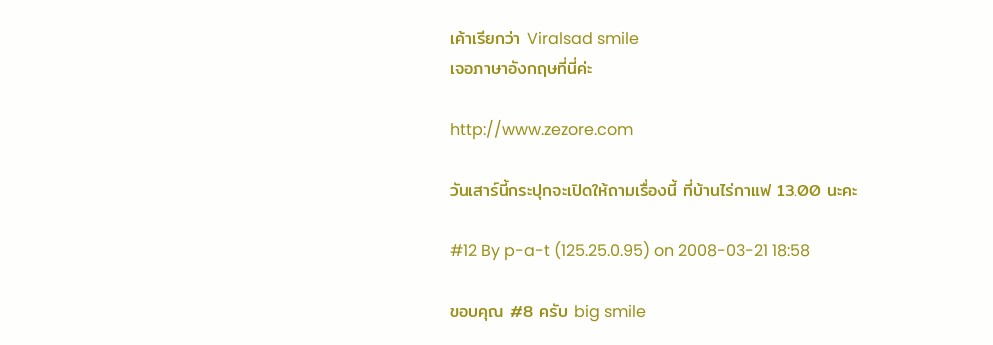เค้าเรียกว่า Viralsad smile
เจอภาษาอังกฤษที่นี่ค่ะ

http://www.zezore.com

วันเสาร์นี้กระปุกจะเปิดให้ถามเรื่องนี้ ที่บ้านไร่กาแฟ 13.00 นะคะ

#12 By p-a-t (125.25.0.95) on 2008-03-21 18:58

ขอบคุณ #8 ครับ big smile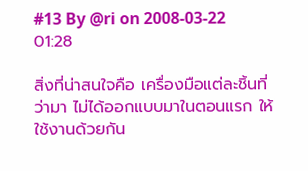#13 By @ri on 2008-03-22 01:28

สิ่งที่น่าสนใจคือ เครื่องมือแต่ละชิ้นที่ว่ามา ไม่ได้ออกแบบมาในตอนแรก ให้ใช้งานด้วยกัน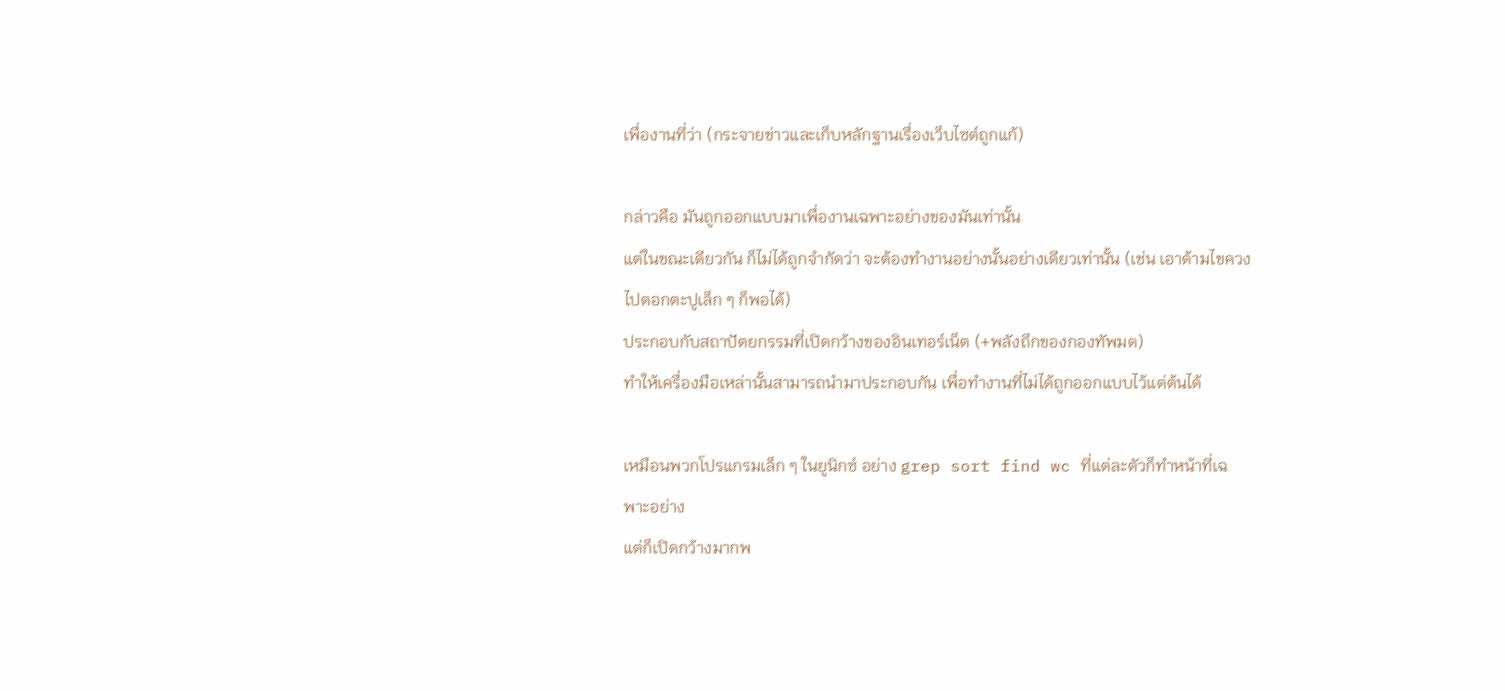เพื่องานที่ว่า (กระจายข่าวและเก็บหลักฐานเรื่องเว็บไซต์ถูกแก้)

กล่าวคือ มันถูกออกแบบมาเพื่องานเฉพาะอย่างของมันเท่านั้น
แต่ในขณะเดียวกัน ก็ไม่ได้ถูกจำกัดว่า จะต้องทำงานอย่างนั้นอย่างเดียวเท่านั้น (เช่น เอาด้ามไขควงไปตอกตะปูเล็ก ๆ ก็พอได้)
ประกอบกับสถาปัตยกรรมที่เปิดกว้างของอินเทอร์เน็ต (+พลังถึกของกองทัพมด)
ทำให้เครื่องมือเหล่านั้นสามารถนำมาประกอบกัน เพื่อทำงานที่ไม่ได้ถูกออกแบบไว้แต่ต้นได้

เหมือนพวกโปรแกรมเล็ก ๆ ในยูนิกซ์ อย่าง grep sort find wc ที่แต่ละตัวก็ทำหน้าที่เฉพาะอย่าง
แต่ก็เปิดกว้างมากพ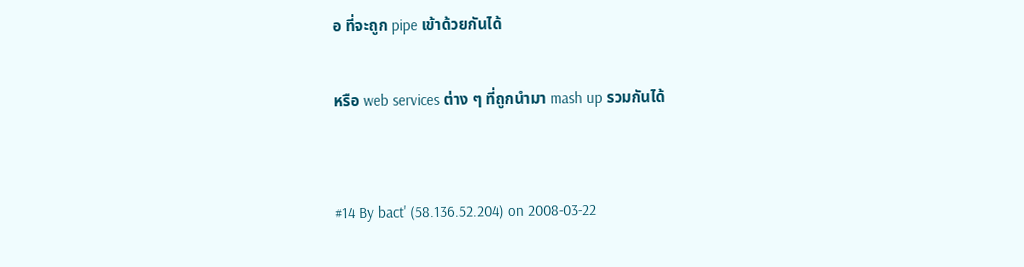อ ที่จะถูก pipe เข้าด้วยกันได้

หรือ web services ต่าง ๆ ที่ถูกนำมา mash up รวมกันได้


#14 By bact' (58.136.52.204) on 2008-03-22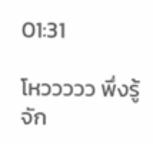01:31

โหววววว พึ่งรู้จัก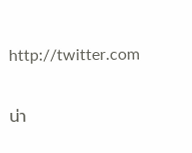http://twitter.com

น่า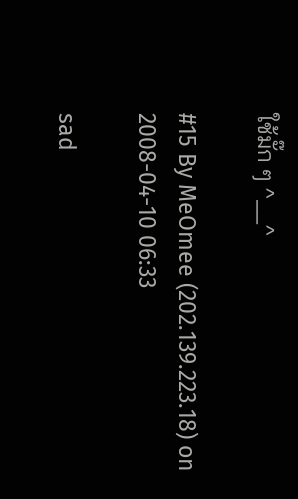ใช้มั๊ก ๆ ^__^

#15 By MeOmee (202.139.223.18) on 2008-04-10 06:33

sad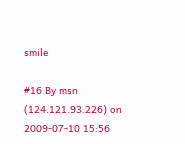smile

#16 By msn (124.121.93.226) on 2009-07-10 15:56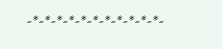-*-*-*-*-*-*-*-*-*-*-*-